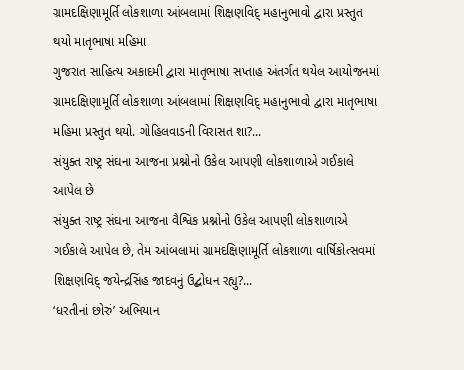ગ્રામદક્ષિણામૂર્તિ લોકશાળા આંબલામાં શિક્ષણવિદ્ મહાનુભાવો દ્વારા પ્રસ્તુત થયો માતૃભાષા મહિમા
ગુજરાત સાહિત્ય અકાદમી દ્વારા માતૃભાષા સપ્તાહ અંતર્ગત થયેલ આયોજનમાં ગ્રામદક્ષિણામૂર્તિ લોકશાળા આંબલામાં શિક્ષણવિદ્ મહાનુભાવો દ્વારા માતૃભાષા મહિમા પ્રસ્તુત થયો. ગોહિલવાડની વિરાસત શા?...
સંયુક્ત રાષ્ટ્ર સંઘના આજના પ્રશ્નોનો ઉકેલ આપણી લોકશાળાએ ગઈકાલે આપેલ છે
સંયુક્ત રાષ્ટ્ર સંઘના આજના વૈશ્વિક પ્રશ્નોનો ઉકેલ આપણી લોકશાળાએ ગઈકાલે આપેલ છે, તેમ આંબલામાં ગ્રામદક્ષિણામૂર્તિ લોકશાળા વાર્ષિકોત્સવમાં શિક્ષણવિદ્ જયેન્દ્રસિંહ જાદવનું ઉદ્બોધન રહ્યુ?...
‘ધરતીનાં છોરું’ અભિયાન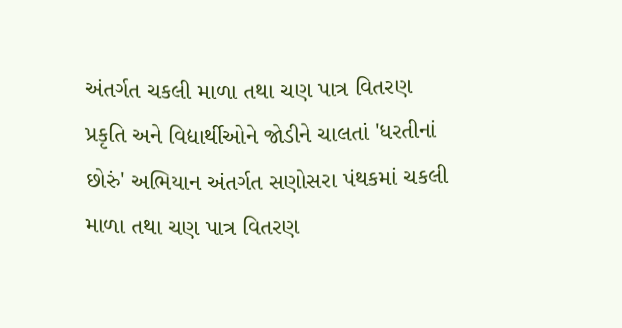અંતર્ગત ચકલી માળા તથા ચણ પાત્ર વિતરણ
પ્રકૃતિ અને વિદ્યાર્થીઓને જોડીને ચાલતાં 'ધરતીનાં છોરું' અભિયાન અંતર્ગત સણોસરા પંથકમાં ચકલી માળા તથા ચણ પાત્ર વિતરણ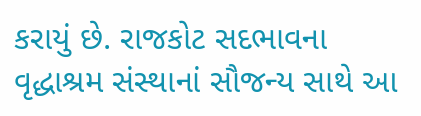કરાયું છે. રાજકોટ સદભાવના વૃદ્ધાશ્રમ સંસ્થાનાં સૌજન્ય સાથે આ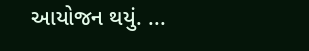આયોજન થયું. ...